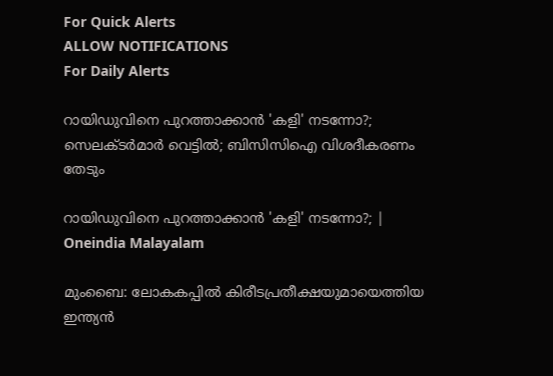For Quick Alerts
ALLOW NOTIFICATIONS
For Daily Alerts

റായിഡുവിനെ പുറത്താക്കാന്‍ 'കളി' നടന്നോ?; സെലക്ടര്‍മാര്‍ വെട്ടില്‍; ബിസിസിഐ വിശദീകരണം തേടും

റായിഡുവിനെ പുറത്താക്കാന്‍ 'കളി' നടന്നോ?; | Oneindia Malayalam

മുംബൈ: ലോകകപ്പില്‍ കിരീടപ്രതീക്ഷയുമായെത്തിയ ഇന്ത്യന്‍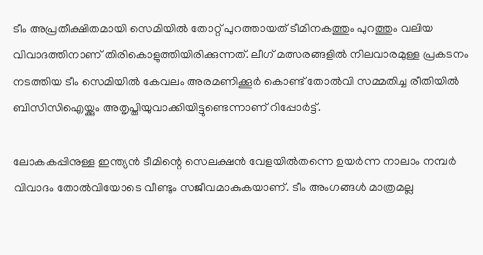ടീം അപ്രതീക്ഷിതമായി സെമിയില്‍ തോറ്റ് പുറത്തായത് ടീമിനകത്തും പുറത്തും വലിയ വിവാദത്തിനാണ് തിരികൊളുത്തിയിരിക്കുന്നത്. ലീഗ് മത്സരങ്ങളില്‍ നിലവാരമുള്ള പ്രകടനം നടത്തിയ ടീം സെമിയില്‍ കേവലം അരമണിക്കൂര്‍ കൊണ്ട് തോല്‍വി സമ്മതിച്ച രീതിയില്‍ ബിസിസിഐയ്ക്കും അതൃപ്തിയുവാക്കിയിട്ടുണ്ടെന്നാണ് റിപ്പോര്‍ട്ട്.

ലോകകപ്പിനുള്ള ഇന്ത്യന്‍ ടീമിന്റെ സെലക്ഷന്‍ വേളയില്‍തന്നെ ഉയര്‍ന്ന നാലാം നമ്പര്‍ വിവാദം തോല്‍വിയോടെ വീണ്ടും സജീവമാകുകയാണ്. ടീം അംഗങ്ങള്‍ മാത്രമല്ല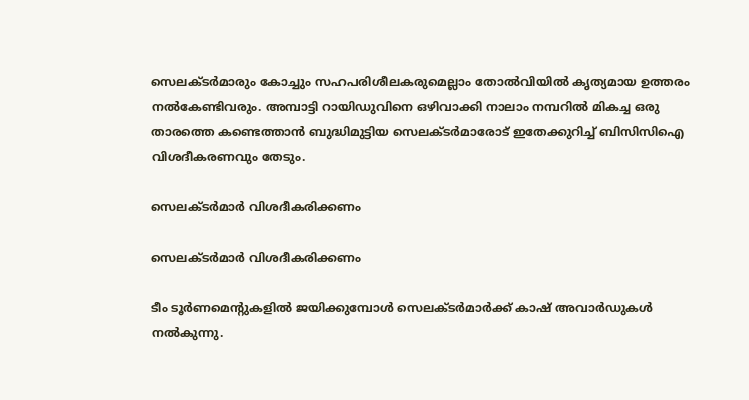സെലക്ടര്‍മാരും കോച്ചും സഹപരിശീലകരുമെല്ലാം തോല്‍വിയില്‍ കൃത്യമായ ഉത്തരം നല്‍കേണ്ടിവരും. അമ്പാട്ടി റായിഡുവിനെ ഒഴിവാക്കി നാലാം നമ്പറില്‍ മികച്ച ഒരു താരത്തെ കണ്ടെത്താന്‍ ബുദ്ധിമുട്ടിയ സെലക്ടര്‍മാരോട് ഇതേക്കുറിച്ച് ബിസിസിഐ വിശദീകരണവും തേടും.

സെലക്ടര്‍മാര്‍ വിശദീകരിക്കണം

സെലക്ടര്‍മാര്‍ വിശദീകരിക്കണം

ടീം ടൂര്‍ണമെന്റുകളില്‍ ജയിക്കുമ്പോള്‍ സെലക്ടര്‍മാര്‍ക്ക് കാഷ് അവാര്‍ഡുകള്‍ നല്‍കുന്നു.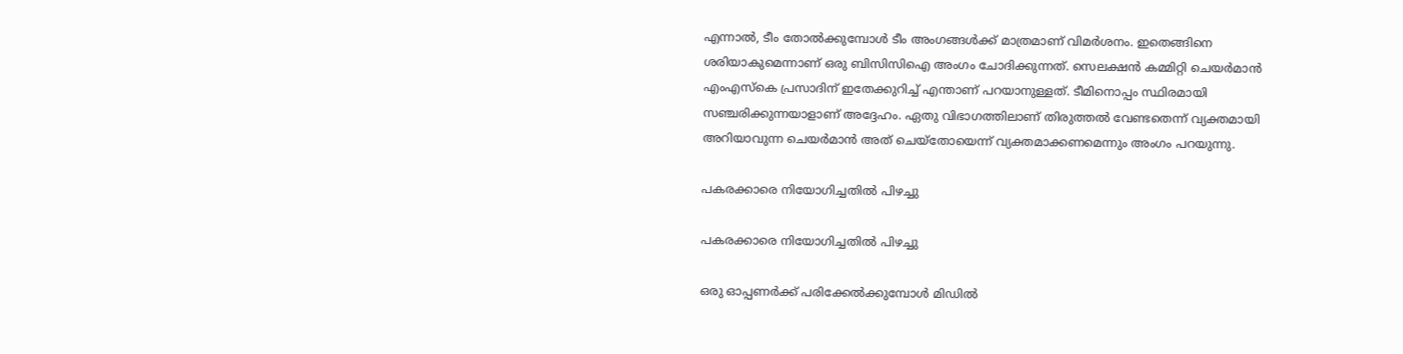എന്നാല്‍, ടീം തോല്‍ക്കുമ്പോള്‍ ടീം അംഗങ്ങള്‍ക്ക് മാത്രമാണ് വിമര്‍ശനം. ഇതെങ്ങിനെ ശരിയാകുമെന്നാണ് ഒരു ബിസിസിഐ അംഗം ചോദിക്കുന്നത്. സെലക്ഷന്‍ കമ്മിറ്റി ചെയര്‍മാന്‍ എംഎസ്‌കെ പ്രസാദിന് ഇതേക്കുറിച്ച് എന്താണ് പറയാനുള്ളത്. ടീമിനൊപ്പം സ്ഥിരമായി സഞ്ചരിക്കുന്നയാളാണ് അദ്ദേഹം. ഏതു വിഭാഗത്തിലാണ് തിരുത്തല്‍ വേണ്ടതെന്ന് വ്യക്തമായി അറിയാവുന്ന ചെയര്‍മാന്‍ അത് ചെയ്‌തോയെന്ന് വ്യക്തമാക്കണമെന്നും അംഗം പറയുന്നു.

പകരക്കാരെ നിയോഗിച്ചതില്‍ പിഴച്ചു

പകരക്കാരെ നിയോഗിച്ചതില്‍ പിഴച്ചു

ഒരു ഓപ്പണര്‍ക്ക് പരിക്കേല്‍ക്കുമ്പോള്‍ മിഡില്‍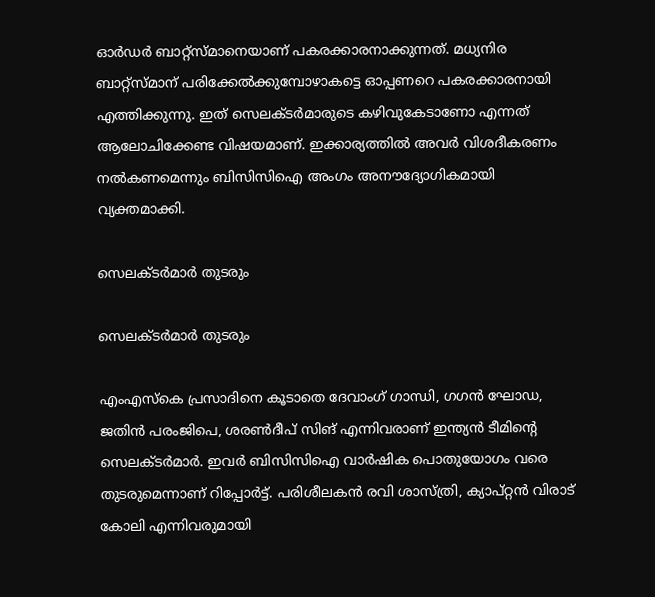ഓര്‍ഡര്‍ ബാറ്റ്‌സ്മാനെയാണ് പകരക്കാരനാക്കുന്നത്. മധ്യനിര ബാറ്റ്‌സ്മാന് പരിക്കേല്‍ക്കുമ്പോഴാകട്ടെ ഓപ്പണറെ പകരക്കാരനായി എത്തിക്കുന്നു. ഇത് സെലക്ടര്‍മാരുടെ കഴിവുകേടാണോ എന്നത് ആലോചിക്കേണ്ട വിഷയമാണ്. ഇക്കാര്യത്തില്‍ അവര്‍ വിശദീകരണം നല്‍കണമെന്നും ബിസിസിഐ അംഗം അനൗദ്യോഗികമായി വ്യക്തമാക്കി.

സെലക്ടര്‍മാര്‍ തുടരും

സെലക്ടര്‍മാര്‍ തുടരും

എംഎസ്‌കെ പ്രസാദിനെ കൂടാതെ ദേവാംഗ് ഗാന്ധി, ഗഗന്‍ ഘോഡ, ജതിന്‍ പരംജിപെ, ശരണ്‍ദീപ് സിങ് എന്നിവരാണ് ഇന്ത്യന്‍ ടീമിന്റെ സെലക്ടര്‍മാര്‍. ഇവര്‍ ബിസിസിഐ വാര്‍ഷിക പൊതുയോഗം വരെ തുടരുമെന്നാണ് റിപ്പോര്‍ട്ട്. പരിശീലകന്‍ രവി ശാസ്ത്രി, ക്യാപ്റ്റന്‍ വിരാട് കോലി എന്നിവരുമായി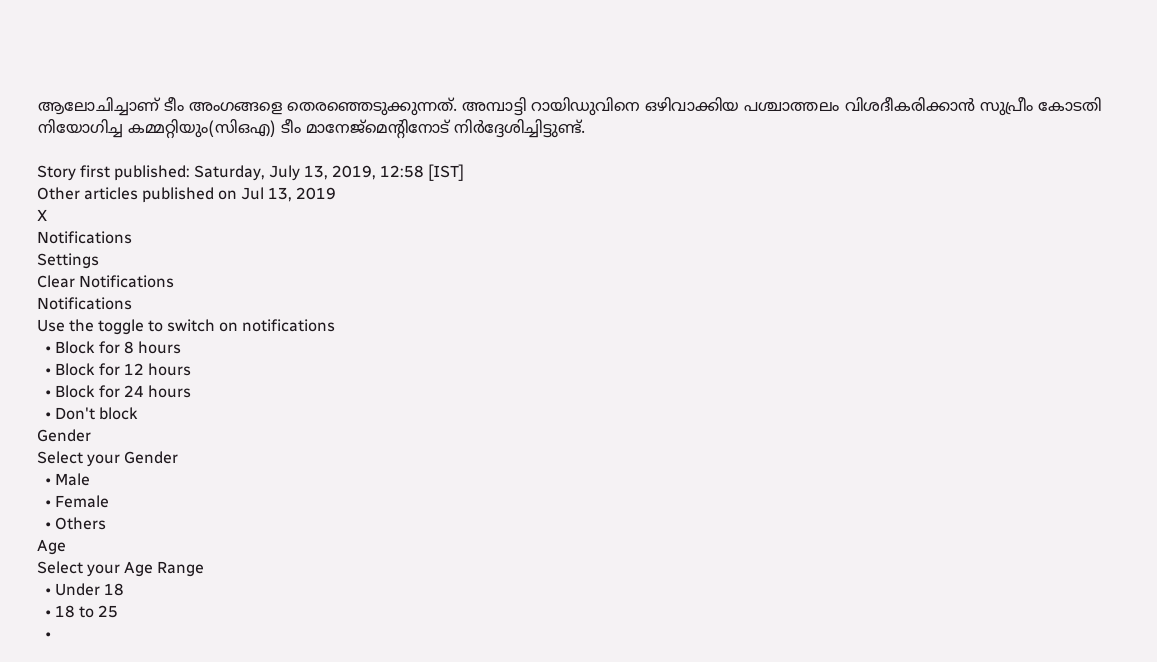ആലോചിച്ചാണ് ടീം അംഗങ്ങളെ തെരഞ്ഞെടുക്കുന്നത്. അമ്പാട്ടി റായിഡുവിനെ ഒഴിവാക്കിയ പശ്ചാത്തലം വിശദീകരിക്കാന്‍ സുപ്രീം കോടതി നിയോഗിച്ച കമ്മറ്റിയും(സിഒഎ) ടീം മാനേജ്‌മെന്റിനോട് നിര്‍ദ്ദേശിച്ചിട്ടുണ്ട്.

Story first published: Saturday, July 13, 2019, 12:58 [IST]
Other articles published on Jul 13, 2019
X
Notifications
Settings
Clear Notifications
Notifications
Use the toggle to switch on notifications
  • Block for 8 hours
  • Block for 12 hours
  • Block for 24 hours
  • Don't block
Gender
Select your Gender
  • Male
  • Female
  • Others
Age
Select your Age Range
  • Under 18
  • 18 to 25
  •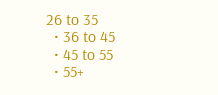26 to 35
  • 36 to 45
  • 45 to 55
  • 55+